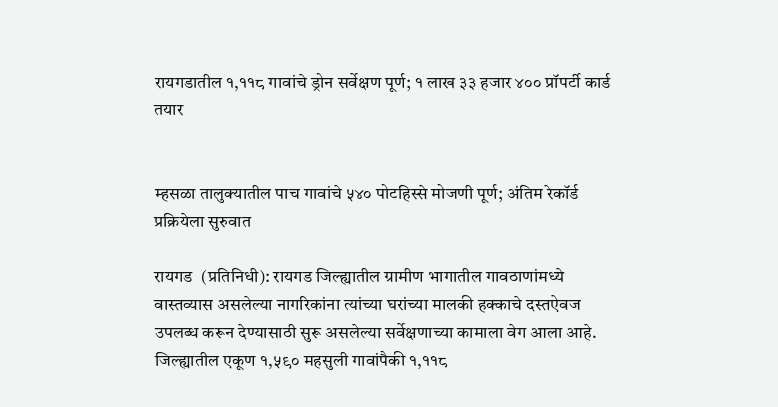रायगडातील १,११८ गावांचे ड्रोन सर्वेक्षण पूर्ण; १ लाख ३३ हजार ४०० प्रॉपर्टी कार्ड तयार


म्हसळा तालुक्यातील पाच गावांचे ५४० पोटहिस्से मोजणी पूर्ण; अंतिम रेकॉर्ड प्रक्रियेला सुरुवात

रायगड  (प्रतिनिधी): रायगड जिल्ह्यातील ग्रामीण भागातील गावठाणांमध्ये वास्तव्यास असलेल्या नागरिकांना त्यांच्या घरांच्या मालकी हक्काचे दस्तऐवज उपलब्ध करून देण्यासाठी सुरू असलेल्या सर्वेक्षणाच्या कामाला वेग आला आहे. जिल्ह्यातील एकूण १,५९० महसुली गावांपैकी १,११८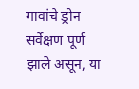गावांचे ड्रोन सर्वेक्षण पूर्ण झाले असून, या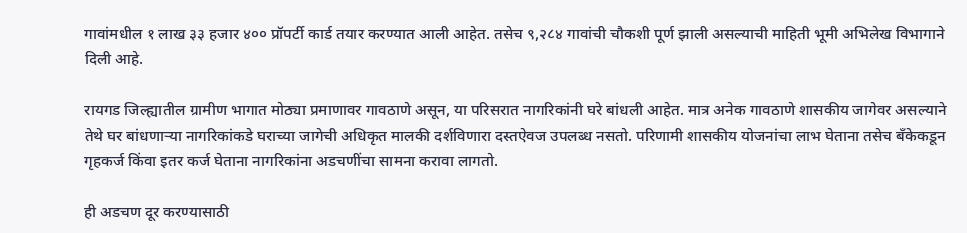गावांमधील १ लाख ३३ हजार ४०० प्रॉपर्टी कार्ड तयार करण्यात आली आहेत. तसेच ९,२८४ गावांची चौकशी पूर्ण झाली असल्याची माहिती भूमी अभिलेख विभागाने दिली आहे.

रायगड जिल्ह्यातील ग्रामीण भागात मोठ्या प्रमाणावर गावठाणे असून, या परिसरात नागरिकांनी घरे बांधली आहेत. मात्र अनेक गावठाणे शासकीय जागेवर असल्याने तेथे घर बांधणाऱ्या नागरिकांकडे घराच्या जागेची अधिकृत मालकी दर्शविणारा दस्तऐवज उपलब्ध नसतो. परिणामी शासकीय योजनांचा लाभ घेताना तसेच बँकेकडून गृहकर्ज किंवा इतर कर्ज घेताना नागरिकांना अडचणींचा सामना करावा लागतो.

ही अडचण दूर करण्यासाठी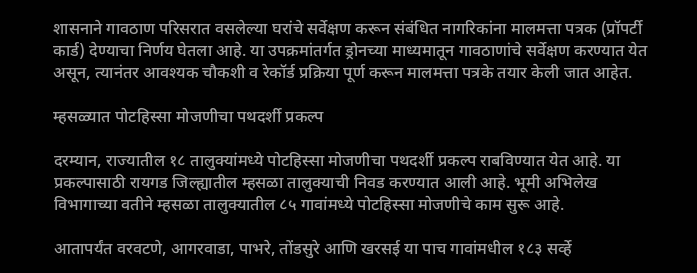शासनाने गावठाण परिसरात वसलेल्या घरांचे सर्वेक्षण करून संबंधित नागरिकांना मालमत्ता पत्रक (प्रॉपर्टी कार्ड) देण्याचा निर्णय घेतला आहे. या उपक्रमांतर्गत ड्रोनच्या माध्यमातून गावठाणांचे सर्वेक्षण करण्यात येत असून, त्यानंतर आवश्यक चौकशी व रेकॉर्ड प्रक्रिया पूर्ण करून मालमत्ता पत्रके तयार केली जात आहेत.

म्हसळ्यात पोटहिस्सा मोजणीचा पथदर्शी प्रकल्प

दरम्यान, राज्यातील १८ तालुक्यांमध्ये पोटहिस्सा मोजणीचा पथदर्शी प्रकल्प राबविण्यात येत आहे. या प्रकल्पासाठी रायगड जिल्ह्यातील म्हसळा तालुक्याची निवड करण्यात आली आहे. भूमी अभिलेख विभागाच्या वतीने म्हसळा तालुक्यातील ८५ गावांमध्ये पोटहिस्सा मोजणीचे काम सुरू आहे.

आतापर्यंत वरवटणे, आगरवाडा, पाभरे, तोंडसुरे आणि खरसई या पाच गावांमधील १८३ सर्व्हे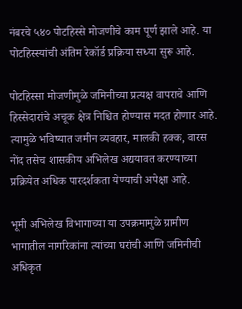नंबरचे ५४० पोटहिस्से मोजणीचे काम पूर्ण झाले आहे. या पोटहिस्स्यांची अंतिम रेकॉर्ड प्रक्रिया सध्या सुरू आहे.

पोटहिस्सा मोजणीमुळे जमिनीच्या प्रत्यक्ष वापराचे आणि हिस्सेदारांचे अचूक क्षेत्र निश्चित होण्यास मदत होणार आहे. त्यामुळे भविष्यात जमीन व्यवहार, मालकी हक्क, वारस नोंद तसेच शासकीय अभिलेख अद्ययावत करण्याच्या प्रक्रियेत अधिक पारदर्शकता येण्याची अपेक्षा आहे.

भूमी अभिलेख विभागाच्या या उपक्रमामुळे ग्रामीण भागातील नागरिकांना त्यांच्या घरांची आणि जमिनीची अधिकृत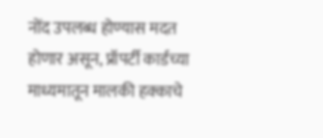नोंद उपलब्ध होण्यास मदत होणार असून, प्रॉपर्टी कार्डच्या माध्यमातून मालकी हक्काचे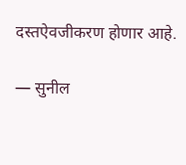दस्तऐवजीकरण होणार आहे.

— सुनील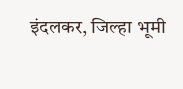इंदलकर, जिल्हा भूमी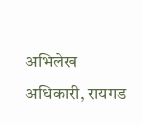अभिलेख अधिकारी, रायगड